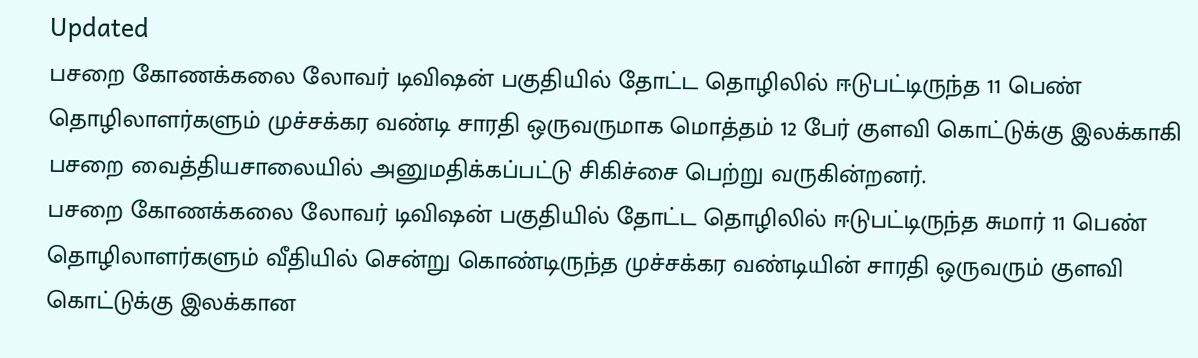Updated
பசறை கோணக்கலை லோவர் டிவிஷன் பகுதியில் தோட்ட தொழிலில் ஈடுபட்டிருந்த 11 பெண் தொழிலாளர்களும் முச்சக்கர வண்டி சாரதி ஒருவருமாக மொத்தம் 12 பேர் குளவி கொட்டுக்கு இலக்காகி பசறை வைத்தியசாலையில் அனுமதிக்கப்பட்டு சிகிச்சை பெற்று வருகின்றனர்.
பசறை கோணக்கலை லோவர் டிவிஷன் பகுதியில் தோட்ட தொழிலில் ஈடுபட்டிருந்த சுமார் 11 பெண் தொழிலாளர்களும் வீதியில் சென்று கொண்டிருந்த முச்சக்கர வண்டியின் சாரதி ஒருவரும் குளவி கொட்டுக்கு இலக்கான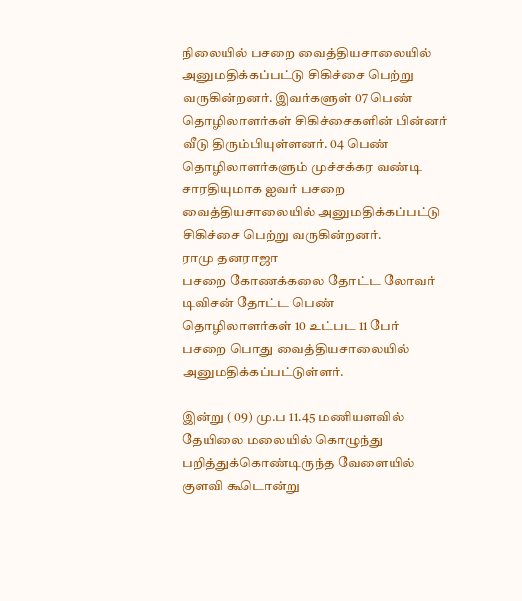நிலையில் பசறை வைத்தியசாலையில் அனுமதிக்கப்பட்டு சிகிச்சை பெற்று வருகின்றனர். இவர்களுள் 07 பெண் தொழிலாளர்கள் சிகிச்சைகளின் பின்னர் வீடு திரும்பியுள்ளனர். 04 பெண் தொழிலாளர்களும் முச்சக்கர வண்டி சாரதியுமாக ஐவர் பசறை வைத்தியசாலையில் அனுமதிக்கப்பட்டு சிகிச்சை பெற்று வருகின்றனர்.
ராமு தனராஜா
பசறை கோணக்கலை தோட்ட லோவர் டிவிசன் தோட்ட பெண் தொழிலாளர்கள் 10 உட்பட 11 பேர் பசறை பொது வைத்தியசாலையில் அனுமதிக்கப்பட்டுள்ளர்.

இன்று ( 09) மு.ப 11.45 மணியளவில் தேயிலை மலையில் கொழுந்து பறித்துக்கொண்டிருந்த வேளையில் குளவி கூடொன்று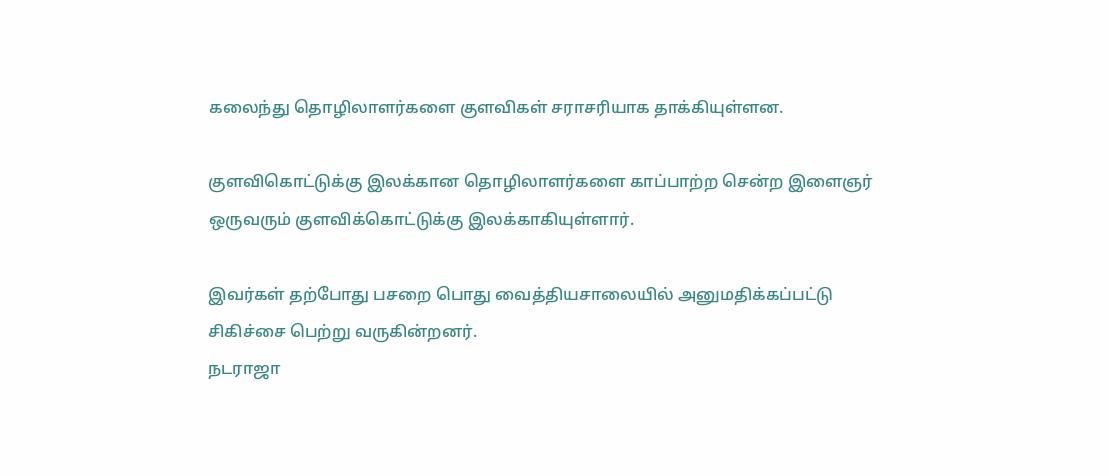கலைந்து தொழிலாளர்களை குளவிகள் சராசரியாக தாக்கியுள்ளன.

குளவிகொட்டுக்கு இலக்கான தொழிலாளர்களை காப்பாற்ற சென்ற இளைஞர் ஒருவரும் குளவிக்கொட்டுக்கு இலக்காகியுள்ளார்.

இவர்கள் தற்போது பசறை பொது வைத்தியசாலையில் அனுமதிக்கப்பட்டு சிகிச்சை பெற்று வருகின்றனர்.
நடராஜா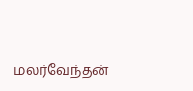மலர்வேந்தன்